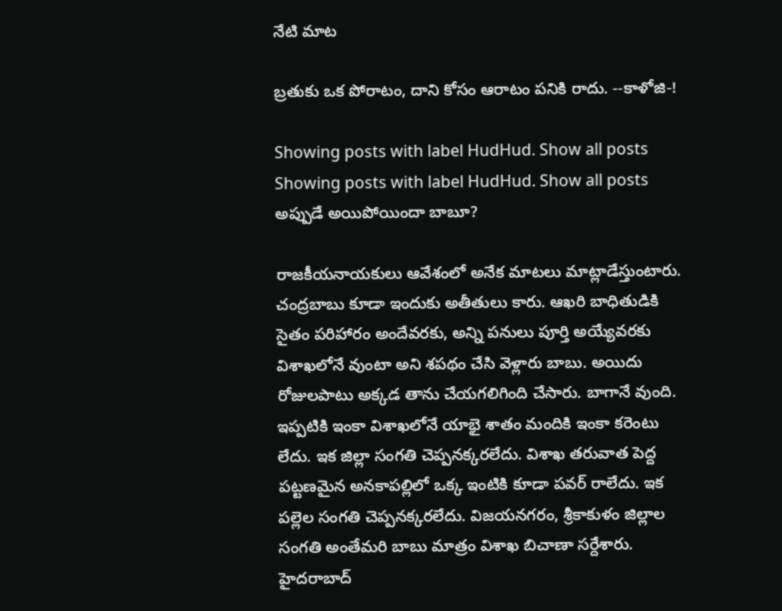నేటి మాట

బ్రతుకు ఒక పోరాటం, దాని కోసం ఆరాటం పనికి రాదు. --కాళోజి-!

Showing posts with label HudHud. Show all posts
Showing posts with label HudHud. Show all posts
అప్పుడే అయిపోయిందా బాబూ?

రాజకీయనాయకులు ఆవేశంలో అనేక మాటలు మాట్లాడేస్తుంటారు. చంద్రబాబు కూడా ఇందుకు అతీతులు కారు. ఆఖరి బాధితుడికి సైతం పరిహారం అందేవరకు, అన్ని పనులు పూర్తి అయ్యేవరకు విశాఖలోనే వుంటా అని శపథం చేసి వెళ్లారు బాబు. అయిదు రోజులపాటు అక్కడ తాను చేయగలిగింది చేసారు. బాగానే వుంది. ఇప్పటికి ఇంకా విశాఖలోనే యాభై శాతం మందికి ఇంకా కరెంటు లేదు. ఇక జిల్లా సంగతి చెప్పనక్కరలేదు. విశాఖ తరువాత పెద్ద పట్టణమైన అనకాపల్లిలో ఒక్క ఇంటికి కూడా పవర్ రాలేదు. ఇక పల్లెల సంగతి చెప్పనక్కరలేదు. విజయనగరం, శ్రీకాకుళం జిల్లాల సంగతి అంతేమరి బాబు మాత్రం విశాఖ బిచాణా సర్దేశారు. హైదరాబాద్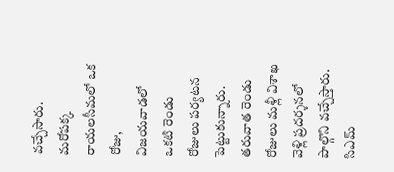వచ్చేసారు. మరోపక్క రాయలసీమలో ఒక రోజు, విజయవాడలో ఒకటి రెండు రోజులు పర్యటన పెట్టుకున్నారు. తరువాత రెండు రోజులు మళ్లీ విశాఖ వెళ్లి ప్రదర్శనలో పాల్గొని వచ్చేస్తారు. సిఎమ్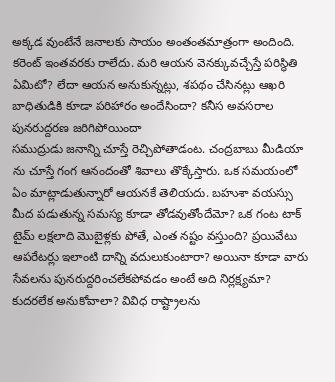అక్కడ వుంటేనే జనాలకు సాయం అంతంతమాత్రంగా అందింది. కరెంట్ ఇంతవరకు రాలేదు. మరి ఆయన వెనక్కువచ్చేస్తే పరిస్థితి ఏమిటో? లేదా ఆయన అనుకున్నట్లు, శపథం చేసినట్లు ఆఖరి బాధితుడికి కూడా పరిహారం అందేసిందా? కనీస అవసరాల పునరుద్దరణ జరిగిపోయిందా
సముద్రుడు జనాన్ని చూస్తే రెచ్చిపోతాడంట. చంద్రబాబు మీడియా ను చూస్తే గంగ ఆనందంతో శివాలు తొక్కేస్తారు. ఒక సమయంలో ఏం మాట్లాడుతున్నారో ఆయనకే తెలియదు. బహుశా వయస్సు మీద పడుతున్న సమస్య కూడా తోడవుతోందేమో? ఒక గంట టాక్ టైమ్ లక్షలాది మొబైళ్లకు పోతే, ఎంత నష్టం వస్తుంది? ప్రయివేటు ఆపరేటర్లు ఇలాంటి దాన్ని వదులుకుంటారా? అయినా కూడా వారు సేవలను పునరుద్దరించలేకపోవడం అంటే అది నిర్లక్ష్యమా? కుదరలేక అనుకోవాలా? వివిధ రాష్ట్రాలను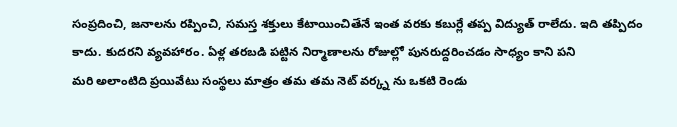సంప్రదించి, జనాలను రప్పించి, సమస్త శక్తులు కేటాయించితేనే ఇంత వరకు కబుర్లే తప్ప విద్యుత్ రాలేదు. ఇది తప్పిదం కాదు. కుదరని వ్యవహారం. ఏళ్ల తరబడి పట్టిన నిర్మాణాలను రోజుల్లో పునరుద్దరించడం సాధ్యం కాని పని
మరి అలాంటిది ప్రయివేటు సంస్థలు మాత్రం తమ తమ నెట్ వర్క్న ను ఒకటి రెండు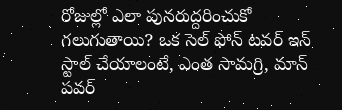రోజుల్లో ఎలా పునరుద్దరించుకో గలుగుతాయి? ఒక సెల్ ఫోన్ టవర్ ఇన్ స్టాల్ చేయాలంటే, ఎంత సామగ్రి, మాన్ పవర్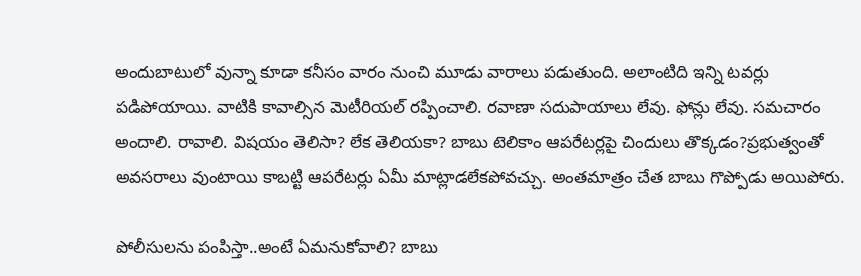అందుబాటులో వున్నా కూడా కనీసం వారం నుంచి మూడు వారాలు పడుతుంది. అలాంటిది ఇన్ని టవర్లు పడిపోయాయి. వాటికి కావాల్సిన మెటీరియల్ రప్పించాలి. రవాణా సదుపాయాలు లేవు. ఫోన్లు లేవు. సమచారం అందాలి. రావాలి. విషయం తెలిసా? లేక తెలియకా? బాబు టెలికాం ఆపరేటర్లపై చిందులు తొక్కడం?ప్రభుత్వంతో అవసరాలు వుంటాయి కాబట్టి ఆపరేటర్లు ఏమీ మాట్లాడలేకపోవచ్చు. అంతమాత్రం చేత బాబు గొప్పోడు అయిపోరు.

పోలీసులను పంపిస్తా..అంటే ఏమనుకోవాలి? బాబు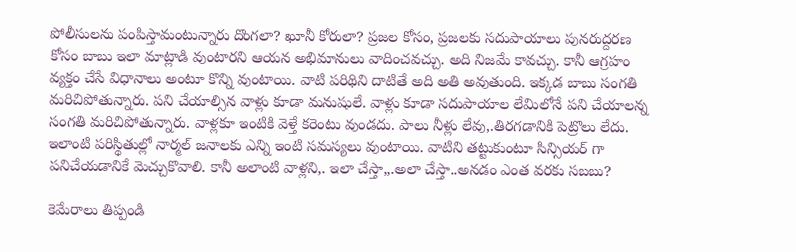పోలీసులను పంపిస్తామంటున్నారు దొంగలా? ఖూనీ కోరులా? ప్రజల కోసం, ప్రజలకు సదుపాయాలు పునరుద్దరణ కోసం బాబు ఇలా మాట్లాడి వుంటారని ఆయన అభిమానులు వాదించవచ్చు. అది నిజమే కావచ్చు. కానీ ఆగ్రహం వ్యక్తం చేసే విధానాలు అంటూ కొన్ని వుంటాయి. వాటి పరిథిని దాటితే అది అతి అవుతుంది. ఇక్కడ బాబు సంగతి మరిచిపోతున్నారు. పని చేయాల్సిన వాళ్లు కూడా మనుషులే. వాళ్లు కూడా సదుపాయాల లేమిలోనే పని చేయాలన్న సంగతి మరిచిపోతున్నారు. వాళ్లకూ ఇంటికి వెళ్తే కరెంటు వుండదు. పాలు నీళ్లు లేవు,.తిరగడానికి పెట్రొలు లేదు. ఇలాంటి పరిస్థితుల్లో నార్మల్ జనాలకు ఎన్ని ఇంటి సమస్యలు వుంటాయి. వాటిని తట్టుకుంటూ సిన్సియర్ గా పనిచేయడానికే మెచ్చుకొవాలి. కానీ అలాంటి వాళ్లని,. ఇలా చేస్తా,,.అలా చేస్తా..అనడం ఎంత వరకు సబబు?

కెమేరాలు తిప్పండి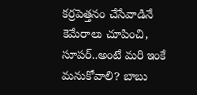కర్రపెత్తనం చేసేవాడినే కెమేరాలు చూపించి, సూపర్..అంటే మరి ఇంకే మనుకోవాలి? బాబు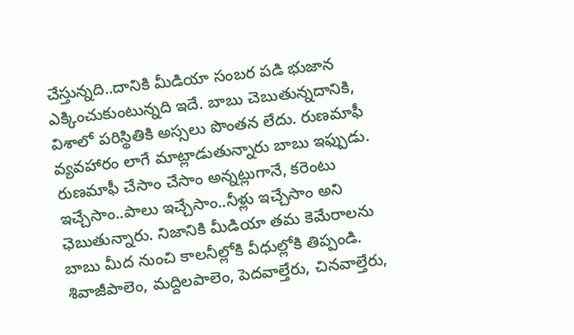చేస్తున్నది..దానికి మీడియా సంబర పడి భుజాన ఎక్కించుకుంటున్నది ఇదే. బాబు చెబుతున్నదానికి, విశాలో పరిస్థితికి అస్సలు పొంతన లేదు. రుణమాఫీ వ్యవహారం లాగే మాట్లాడుతున్నారు బాబు ఇఫ్పుడు. రుణమాఫీ చేసాం చేసాం అన్నట్లుగానే, కరెంటు ఇచ్చేసాం..పాలు ఇచ్చేసాం..నీళ్లు ఇచ్చేసాం అని ఛెబుతున్నారు. నిజానికి మీడియా తమ కెమేరాలను బాబు మీద నుంచి కాలనీల్లోకి వీధుల్లోకి తిప్పండి. శివాజీపాలెం, మద్దిలపాలెం, పెదవాల్తేరు, చినవాల్తేరు,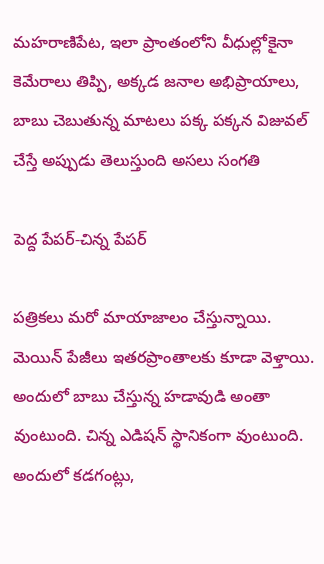మహరాణిపేట, ఇలా ప్రాంతంలోని వీధుల్లోకైనా కెమేరాలు తిప్పి, అక్కడ జనాల అభిప్రాయాలు, బాబు చెబుతున్న మాటలు పక్క పక్కన విజువల్ చేస్తే అప్పుడు తెలుస్తుంది అసలు సంగతి

పెద్ద పేపర్-చిన్న పేపర్

పత్రికలు మరో మాయాజాలం చేస్తున్నాయి. మెయిన్ పేజీలు ఇతరప్రాంతాలకు కూడా వెళ్తాయి. అందులో బాబు చేస్తున్న హడావుడి అంతా వుంటుంది. చిన్న ఎడిషన్ స్థానికంగా వుంటుంది. అందులో కడగంట్లు,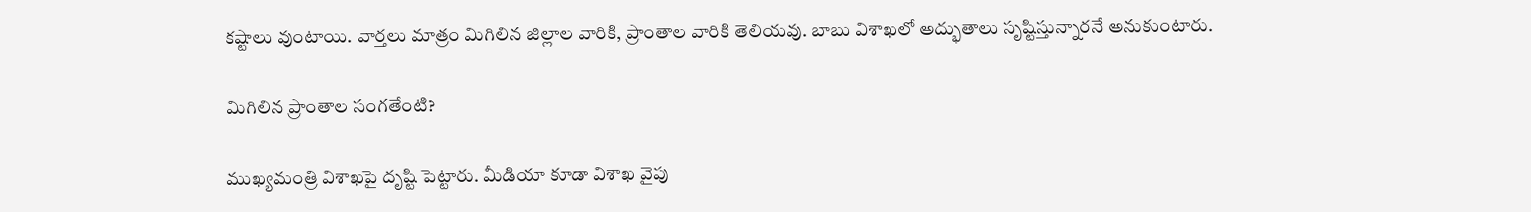కష్టాలు వుంటాయి. వార్తలు మాత్రం మిగిలిన జిల్లాల వారికి, ప్రాంతాల వారికి తెలియవు. బాబు విశాఖలో అద్భుతాలు సృష్టిస్తున్నారనే అనుకుంటారు.

మిగిలిన ప్రాంతాల సంగతేంటి?

ముఖ్యమంత్రి విశాఖపై దృష్టి పెట్టారు. మీడియా కూడా విశాఖ వైపు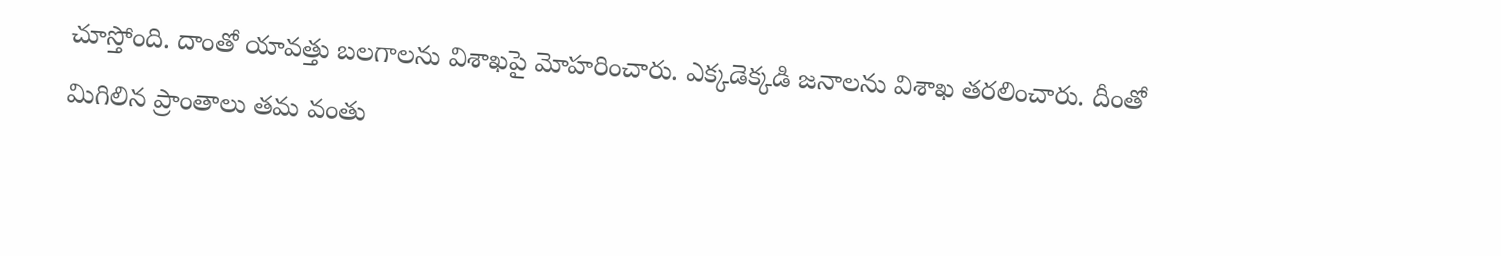చూస్తోంది. దాంతో యావత్తు బలగాలను విశాఖపై మోహరించారు. ఎక్కడెక్కడి జనాలను విశాఖ తరలించారు. దీంతో మిగిలిన ప్రాంతాలు తమ వంతు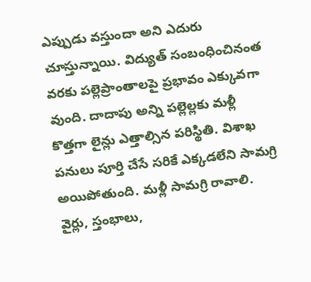ఎప్పుడు వస్తుందా అని ఎదురు చూస్తున్నాయి. విద్యుత్ సంబంధించినంత వరకు పల్లెప్రాంతాలపై ప్రభావం ఎక్కువగా వుంది. దాదాపు అన్ని పల్లెల్లకు మళ్లీ కొత్తగా లైన్లు ఎత్తాల్సిన పరిస్థితి. విశాఖ పనులు పూర్తి చేసే సరికే ఎక్కడలేని సామగ్రి అయిపోతుంది. మళ్లీ సామగ్రి రావాలి. వైర్లు, స్తంభాలు,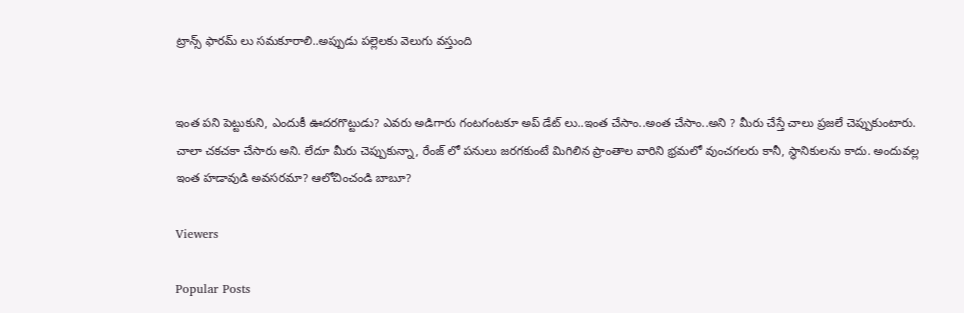ట్రాన్స్ ఫారమ్ లు సమకూరాలి..అప్పుడు పల్లెలకు వెలుగు వస్తుంది


ఇంత పని పెట్టుకుని, ఎందుకీ ఊదరగొట్టుడు? ఎవరు అడిగారు గంటగంటకూ అప్ డేట్ లు..ఇంత చేసాం..అంత చేసాం..అని ? మీరు చేస్తే చాలు ప్రజలే చెప్పుకుంటారు. చాలా చకచకా చేసారు అని. లేదూ మీరు చెప్పుకున్నా, రేంజ్ లో పనులు జరగకుంటే మిగిలిన ప్రాంతాల వారిని భ్రమలో వుంచగలరు కానీ, స్థానికులను కాదు. అందువల్ల ఇంత హడావుడి అవసరమా? ఆలోచించండి బాబూ?

Viewers

Popular Posts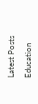Latest Posts

Education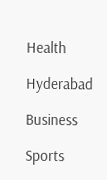Health

Hyderabad

Business

Sports